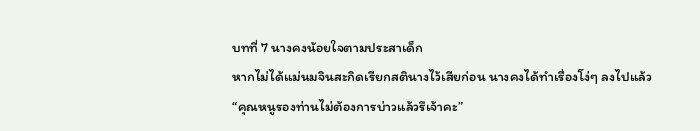บทที่ 7 นางคงน้อยใจตามประสาเด็ก
หากไม่ได้แม่นมจินสะกิดเรียกสตินางไว้เสียก่อน นางคงได้ทำเรื่องโง่ๆ ลงไปแล้ว
“คุณหนูรองท่านไม่ต้องการบ่าวแล้วรึเจ้าคะ”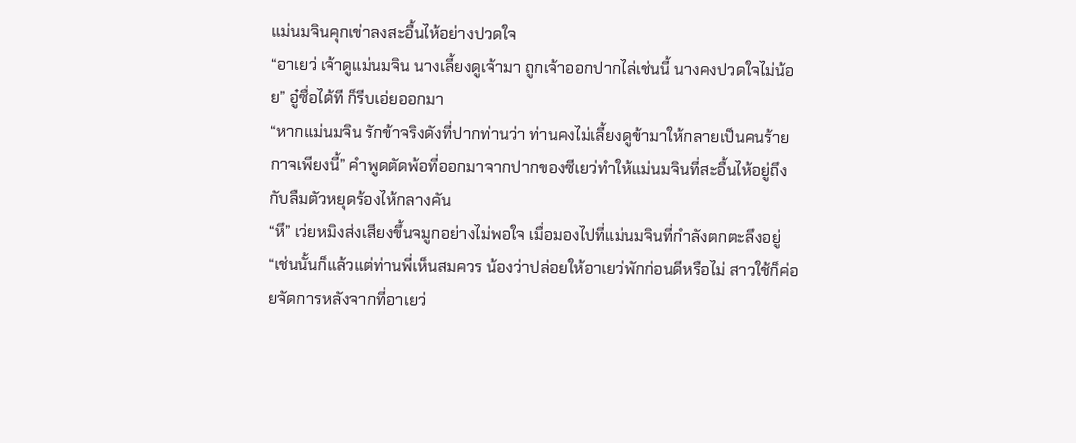แม่นมจินคุกเข่าลงสะอื้นไห้อย่างปวดใจ
“อาเยว่ เจ้าดูแม่นมจิน นางเลี้ยงดูเจ้ามา ถูกเจ้าออกปากไล่เช่นนี้ นางคงปวดใจไม่น้อย” อู๋ซื่อได้ที ก็รีบเอ่ยออกมา
“หากแม่นมจิน รักข้าจริงดังที่ปากท่านว่า ท่านคงไม่เลี้ยงดูข้ามาให้กลายเป็นคนร้ายกาจเพียงนี้” คำพูดตัดพ้อที่ออกมาจากปากของซีเยว่ทำให้แม่นมจินที่สะอื้นไห้อยู่ถึงกับลืมตัวหยุดร้องไห้กลางคัน
“หึ” เว่ยหมิงส่งเสียงขึ้นจมูกอย่างไม่พอใจ เมื่อมองไปที่แม่นมจินที่กำลังตกตะลึงอยู่
“เช่นนั้นก็แล้วแต่ท่านพี่เห็นสมควร น้องว่าปล่อยให้อาเยว่พักก่อนดีหรือไม่ สาวใช้ก็ค่อยจัดการหลังจากที่อาเยว่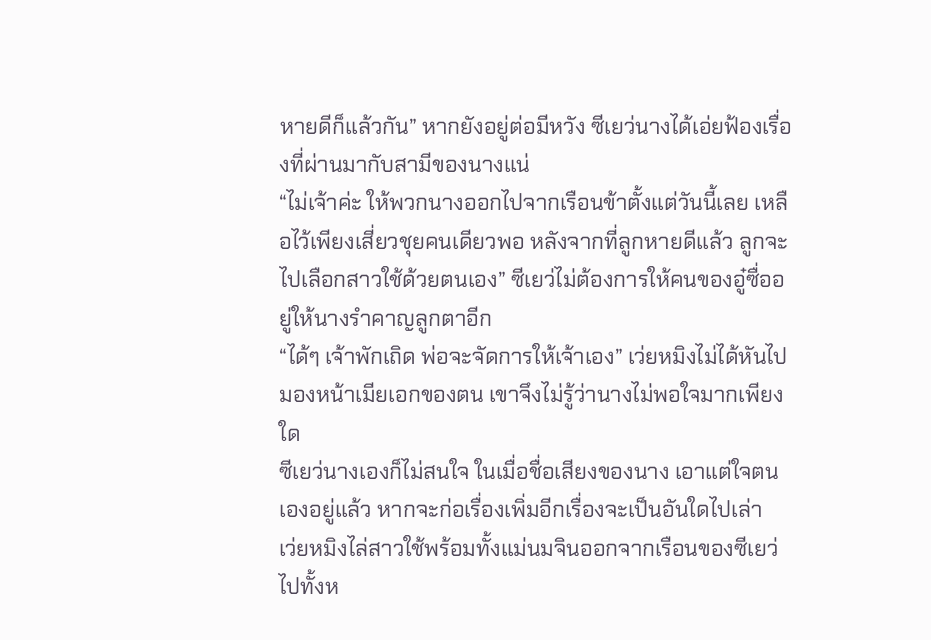หายดีก็แล้วกัน” หากยังอยู่ต่อมีหวัง ซีเยว่นางได้เอ่ยฟ้องเรื่องที่ผ่านมากับสามีของนางแน่
“ไม่เจ้าค่ะ ให้พวกนางออกไปจากเรือนข้าตั้งแต่วันนี้เลย เหลือไว้เพียงเสี่ยวชุยคนเดียวพอ หลังจากที่ลูกหายดีแล้ว ลูกจะไปเลือกสาวใช้ด้วยตนเอง” ซีเยว่ไม่ต้องการให้คนของอู๋ซื่ออยู่ให้นางรำคาญลูกตาอีก
“ได้ๆ เจ้าพักเถิด พ่อจะจัดการให้เจ้าเอง” เว่ยหมิงไม่ได้หันไปมองหน้าเมียเอกของตน เขาจึงไม่รู้ว่านางไม่พอใจมากเพียงใด
ซีเยว่นางเองก็ไม่สนใจ ในเมื่อชื่อเสียงของนาง เอาแต่ใจตนเองอยู่แล้ว หากจะก่อเรื่องเพิ่มอีกเรื่องจะเป็นอันใดไปเล่า
เว่ยหมิงไล่สาวใช้พร้อมทั้งแม่นมจินออกจากเรือนของซีเยว่ไปทั้งห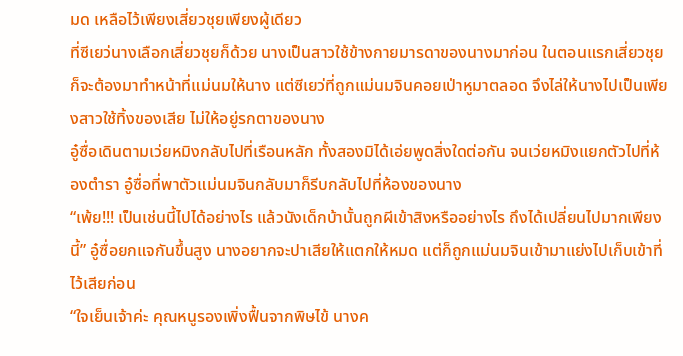มด เหลือไว้เพียงเสี่ยวชุยเพียงผู้เดียว
ที่ซีเยว่นางเลือกเสี่ยวชุยก็ด้วย นางเป็นสาวใช้ข้างกายมารดาของนางมาก่อน ในตอนแรกเสี่ยวชุยก็จะต้องมาทำหน้าที่แม่นมให้นาง แต่ซีเยว่ที่ถูกแม่นมจินคอยเป่าหูมาตลอด จึงไล่ให้นางไปเป็นเพียงสาวใช้ทิ้งของเสีย ไม่ให้อยู่รกตาของนาง
อู๋ซื่อเดินตามเว่ยหมิงกลับไปที่เรือนหลัก ทั้งสองมิได้เอ่ยพูดสิ่งใดต่อกัน จนเว่ยหมิงแยกตัวไปที่ห้องตำรา อู๋ซื่อที่พาตัวแม่นมจินกลับมาก็รีบกลับไปที่ห้องของนาง
“เพ้ย!!! เป็นเช่นนี้ไปได้อย่างไร แล้วนังเด็กบ้านั้นถูกผีเข้าสิงหรืออย่างไร ถึงได้เปลี่ยนไปมากเพียงนี้” อู๋ซื่อยกแจกันขึ้นสูง นางอยากจะปาเสียให้แตกให้หมด แต่ก็ถูกแม่นมจินเข้ามาแย่งไปเก็บเข้าที่ไว้เสียก่อน
“ใจเย็นเจ้าค่ะ คุณหนูรองเพิ่งฟื้นจากพิษไข้ นางค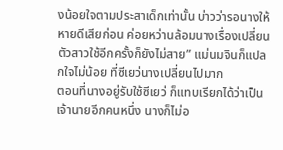งน้อยใจตามประสาเด็กเท่านั้น บ่าวว่ารอนางให้หายดีเสียก่อน ค่อยหว่านล้อมนางเรื่องเปลี่ยนตัวสาวใช้อีกครั้งก็ยังไม่สาย” แม่นมจินก็แปลกใจไม่น้อย ที่ซีเยว่นางเปลี่ยนไปมาก
ตอนที่นางอยู่รับใช้ซีเยว่ ก็แทบเรียกได้ว่าเป็นเจ้านายอีกคนหนึ่ง นางก็ไม่อ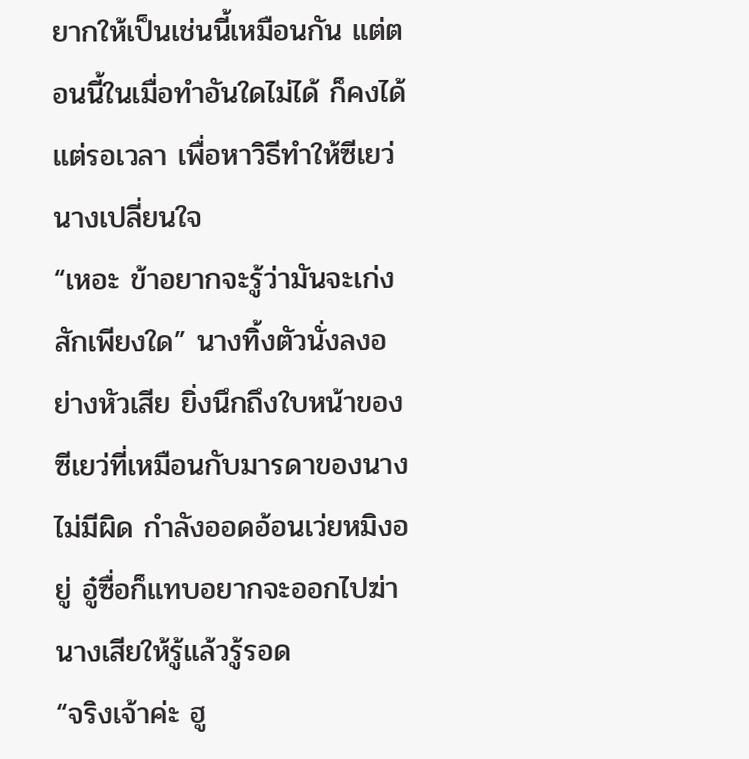ยากให้เป็นเช่นนี้เหมือนกัน แต่ตอนนี้ในเมื่อทำอันใดไม่ได้ ก็คงได้แต่รอเวลา เพื่อหาวิธีทำให้ซีเยว่นางเปลี่ยนใจ
“เหอะ ข้าอยากจะรู้ว่ามันจะเก่งสักเพียงใด” นางทิ้งตัวนั่งลงอย่างหัวเสีย ยิ่งนึกถึงใบหน้าของซีเยว่ที่เหมือนกับมารดาของนางไม่มีผิด กำลังออดอ้อนเว่ยหมิงอยู่ อู๋ซื่อก็แทบอยากจะออกไปฆ่านางเสียให้รู้แล้วรู้รอด
“จริงเจ้าค่ะ ฮู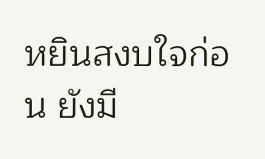หยินสงบใจก่อน ยังมี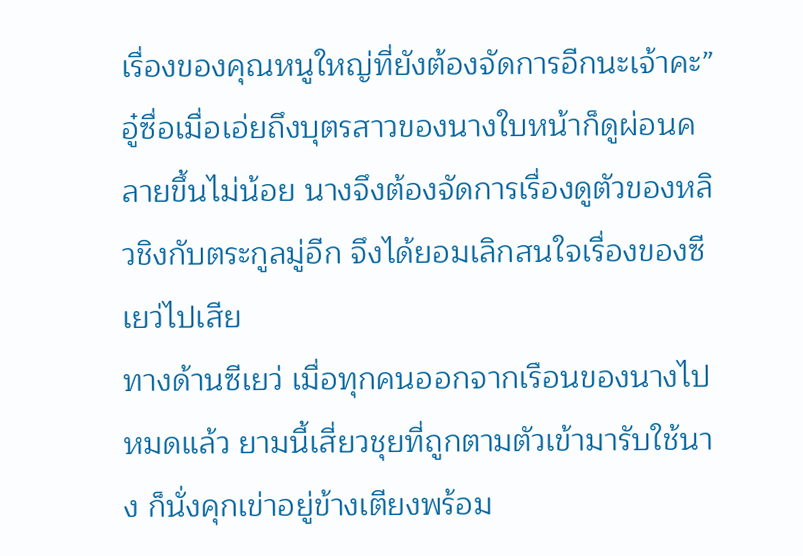เรื่องของคุณหนูใหญ่ที่ยังต้องจัดการอีกนะเจ้าคะ”
อู๋ซื่อเมื่อเอ่ยถึงบุตรสาวของนางใบหน้าก็ดูผ่อนคลายขึ้นไม่น้อย นางจึงต้องจัดการเรื่องดูตัวของหลิวชิงกับตระกูลมู่อีก จึงได้ยอมเลิกสนใจเรื่องของซีเยว่ไปเสีย
ทางด้านซีเยว่ เมื่อทุกคนออกจากเรือนของนางไปหมดแล้ว ยามนี้เสี่ยวชุยที่ถูกตามตัวเข้ามารับใช้นาง ก็นั่งคุกเข่าอยู่ข้างเตียงพร้อม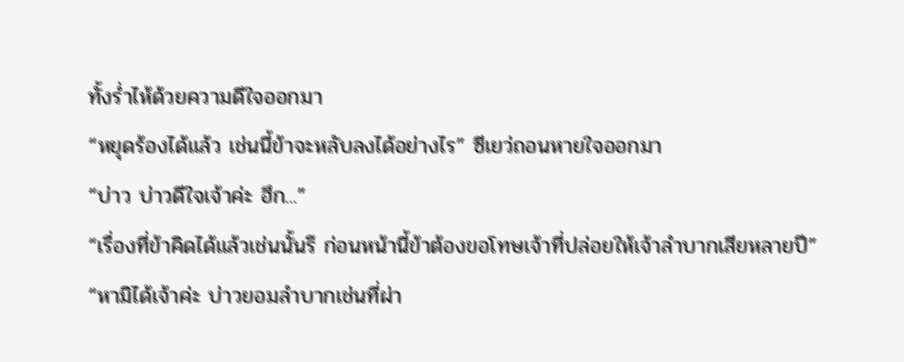ทั้งร่ำไห้ด้วยความดีใจออกมา
“หยุดร้องได้แล้ว เช่นนี้ข้าจะหลับลงได้อย่างไร” ซีเยว่ถอนหายใจออกมา
“บ่าว บ่าวดีใจเจ้าค่ะ ฮึก...”
“เรื่องที่ข้าคิดได้แล้วเช่นนั้นรึ ก่อนหน้านี้ข้าต้องขอโทษเจ้าที่ปล่อยให้เจ้าลำบากเสียหลายปี”
“หามิได้เจ้าค่ะ บ่าวยอมลำบากเช่นที่ผ่า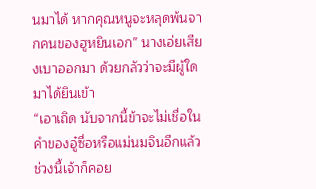นมาได้ หากคุณหนูจะหลุดพ้นจากคนของฮูหยินเอก” นางเอ่ยเสียงเบาออกมา ด้วยกลัวว่าจะมีผู้ใดมาได้ยินเข้า
“เอาเถิด นับจากนี้ข้าจะไม่เชื่อในคำของอู๋ซื่อหรือแม่นมจินอีกแล้ว ช่วงนี้เจ้าก็คอย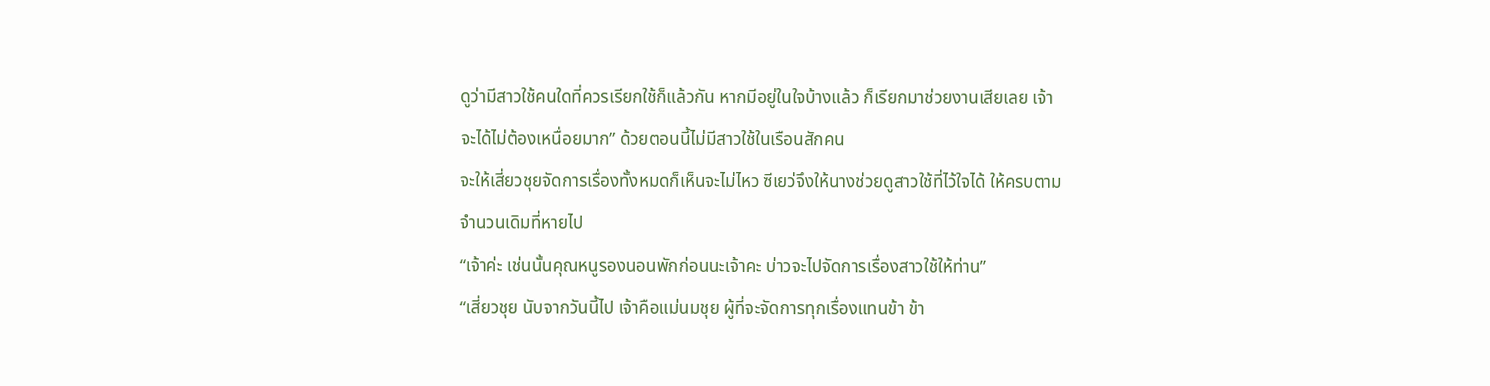ดูว่ามีสาวใช้คนใดที่ควรเรียกใช้ก็แล้วกัน หากมีอยู่ในใจบ้างแล้ว ก็เรียกมาช่วยงานเสียเลย เจ้าจะได้ไม่ต้องเหนื่อยมาก” ด้วยตอนนี้ไม่มีสาวใช้ในเรือนสักคน
จะให้เสี่ยวชุยจัดการเรื่องทั้งหมดก็เห็นจะไม่ไหว ซีเยว่จึงให้นางช่วยดูสาวใช้ที่ไว้ใจได้ ให้ครบตามจำนวนเดิมที่หายไป
“เจ้าค่ะ เช่นนั้นคุณหนูรองนอนพักก่อนนะเจ้าคะ บ่าวจะไปจัดการเรื่องสาวใช้ให้ท่าน”
“เสี่ยวชุย นับจากวันนี้ไป เจ้าคือแม่นมชุย ผู้ที่จะจัดการทุกเรื่องแทนข้า ข้า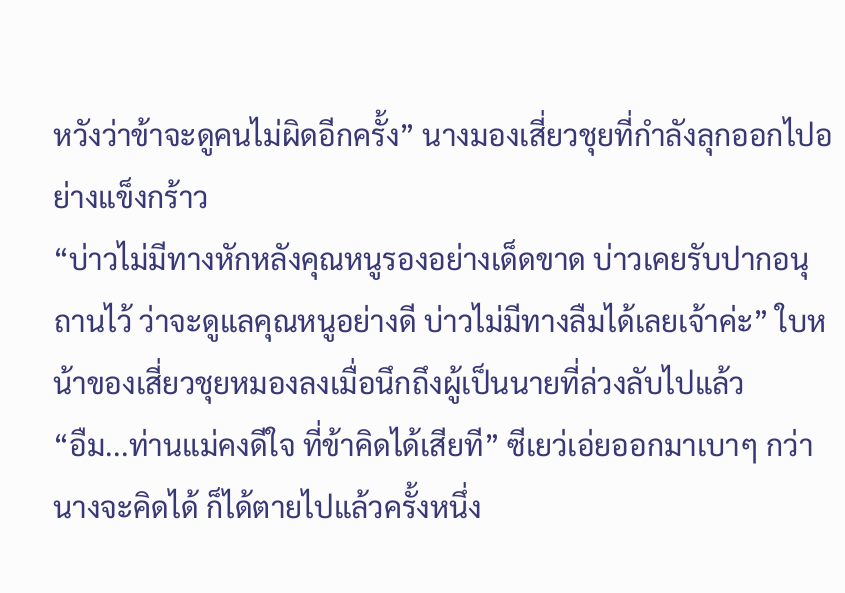หวังว่าข้าจะดูคนไม่ผิดอีกครั้ง” นางมองเสี่ยวชุยที่กำลังลุกออกไปอย่างแข็งกร้าว
“บ่าวไม่มีทางหักหลังคุณหนูรองอย่างเด็ดขาด บ่าวเคยรับปากอนุถานไว้ ว่าจะดูแลคุณหนูอย่างดี บ่าวไม่มีทางลืมได้เลยเจ้าค่ะ” ใบหน้าของเสี่ยวชุยหมองลงเมื่อนึกถึงผู้เป็นนายที่ล่วงลับไปแล้ว
“อืม...ท่านแม่คงดีใจ ที่ข้าคิดได้เสียที” ซีเยว่เอ่ยออกมาเบาๆ กว่านางจะคิดได้ ก็ได้ตายไปแล้วครั้งหนึ่ง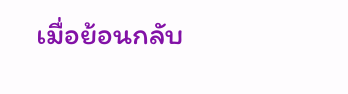เมื่อย้อนกลับ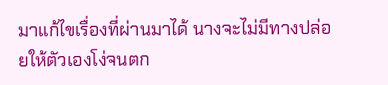มาแก้ไขเรื่องที่ผ่านมาได้ นางจะไม่มีทางปล่อยให้ตัวเองโง่จนตก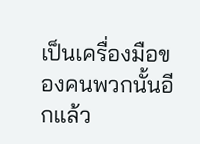เป็นเครื่องมือของคนพวกนั้นอีกแล้ว